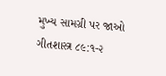મુખ્ય સામગ્રી પર જાઓ
ગીતશાસ્ત્ર ૮૯:૧-૨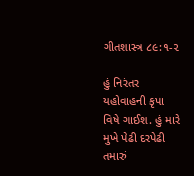ગીતશાસ્ત્ર ૮૯:૧-૨

હું નિરંતર યહોવાહની કૃપા વિષે ગાઈશ. હું મારે મુખે પેઢી દરપેઢી તમારું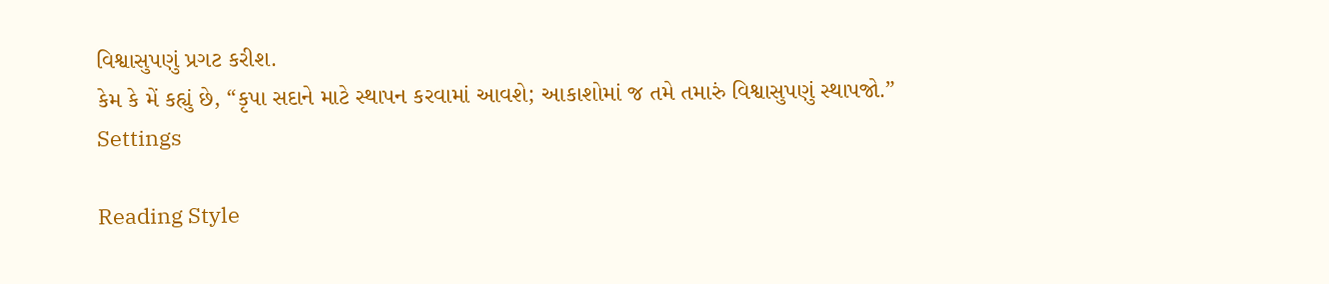વિશ્વાસુપણું પ્રગટ કરીશ.
કેમ કે મેં કહ્યું છે, “કૃપા સદાને માટે સ્થાપન કરવામાં આવશે; આકાશોમાં જ તમે તમારું વિશ્વાસુપણું સ્થાપજો.”
Settings

Reading Style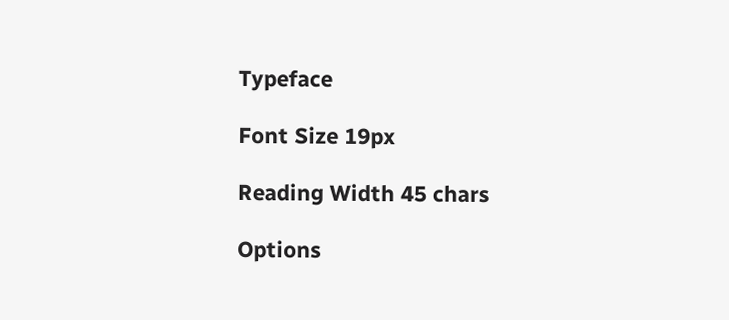Typeface

Font Size 19px

Reading Width 45 chars

Options